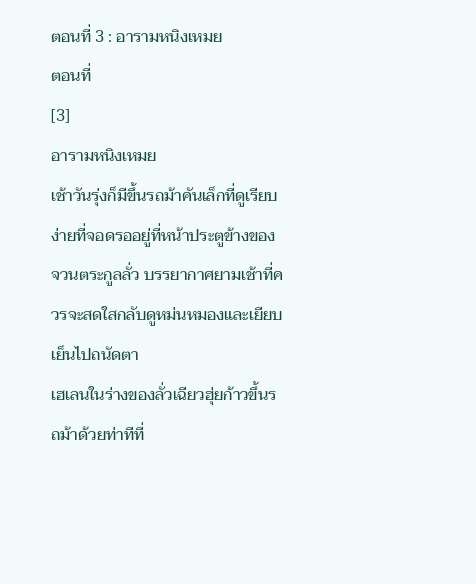ตอนที่ 3 : อารามหนิงเหมย
ตอนที่
[3]
อารามหนิงเหมย
เช้าวันรุ่งก็มีขึ้นรถม้าคันเล็กที่ดูเรียบง่ายที่จอดรออยู่ที่หน้าประตูข้างของจวนตระกูลลั่ว บรรยากาศยามเช้าที่ควรจะสดใสกลับดูหม่นหมองและเยียบเย็นไปถนัดตา
เฮเลนในร่างของลั่วเฉียวฮุ่ยก้าวขึ้นรถม้าด้วยท่าทีที่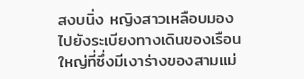สงบนิ่ง หญิงสาวเหลือบมองไปยังระเบียงทางเดินของเรือนใหญ่ที่ซึ่งมีเงาร่างของสามแม่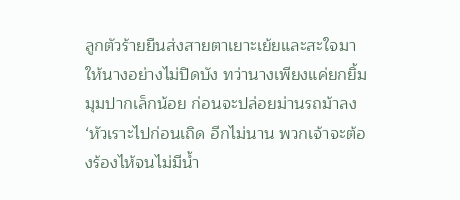ลูกตัวร้ายยืนส่งสายตาเยาะเย้ยและสะใจมาให้นางอย่างไม่ปิดบัง ทว่านางเพียงแค่ยกยิ้มมุมปากเล็กน้อย ก่อนจะปล่อยม่านรถม้าลง
‘หัวเราะไปก่อนเถิด อีกไม่นาน พวกเจ้าจะต้องร้องไห้จนไม่มีน้ำ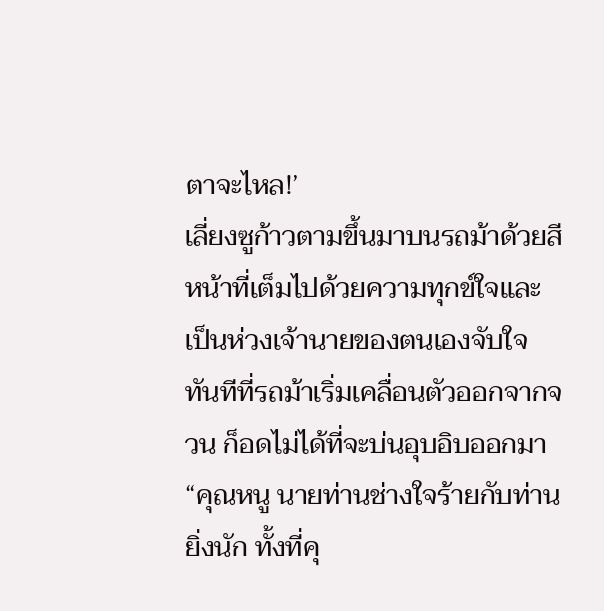ตาจะไหล!’
เลี่ยงซูก้าวตามขึ้นมาบนรถม้าด้วยสีหน้าที่เต็มไปด้วยความทุกข์ใจและเป็นห่วงเจ้านายของตนเองจับใจ ทันทีที่รถม้าเริ่มเคลื่อนตัวออกจากจวน ก็อดไม่ได้ที่จะบ่นอุบอิบออกมา
“คุณหนู นายท่านช่างใจร้ายกับท่านยิ่งนัก ทั้งที่คุ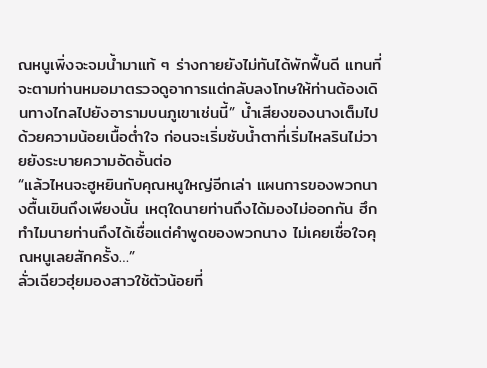ณหนูเพิ่งจะจมน้ำมาแท้ ๆ ร่างกายยังไม่ทันได้พักฟื้นดี แทนที่จะตามท่านหมอมาตรวจดูอาการแต่กลับลงโทษให้ท่านต้องเดินทางไกลไปยังอารามบนภูเขาเช่นนี้” น้ำเสียงของนางเต็มไปด้วยความน้อยเนื้อต่ำใจ ก่อนจะเริ่มซับน้ำตาที่เริ่มไหลรินไม่วายยังระบายความอัดอั้นต่อ
“แล้วไหนจะฮูหยินกับคุณหนูใหญ่อีกเล่า แผนการของพวกนางตื้นเขินถึงเพียงนั้น เหตุใดนายท่านถึงได้มองไม่ออกกัน ฮึก ทำไมนายท่านถึงได้เชื่อแต่คำพูดของพวกนาง ไม่เคยเชื่อใจคุณหนูเลยสักครั้ง…”
ลั่วเฉียวฮุ่ยมองสาวใช้ตัวน้อยที่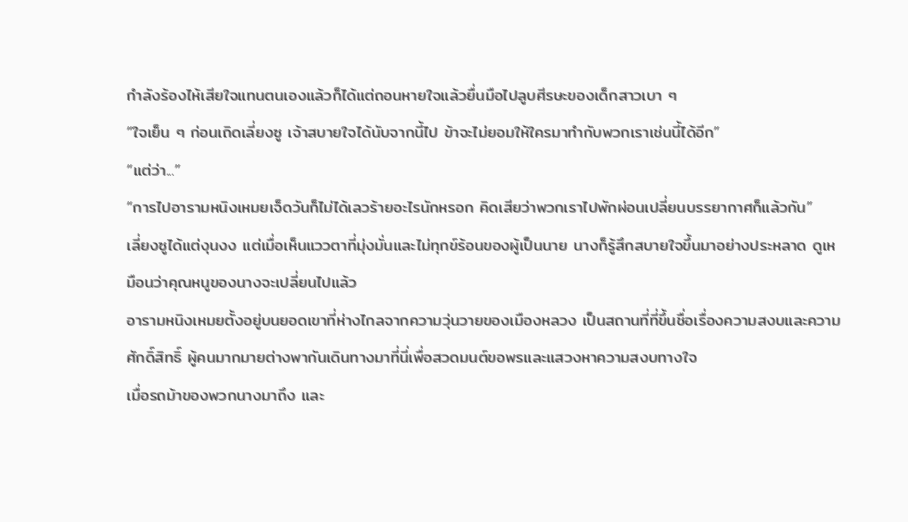กำลังร้องไห้เสียใจแทนตนเองแล้วก็ได้แต่ถอนหายใจแล้วยื่นมือไปลูบศีรษะของเด็กสาวเบา ๆ
“ใจเย็น ๆ ก่อนเถิดเลี่ยงซู เจ้าสบายใจได้นับจากนี้ไป ข้าจะไม่ยอมให้ใครมาทำกับพวกเราเช่นนี้ได้อีก”
“แต่ว่า...”
“การไปอารามหนิงเหมยเจ็ดวันก็ไม่ได้เลวร้ายอะไรนักหรอก คิดเสียว่าพวกเราไปพักผ่อนเปลี่ยนบรรยากาศก็แล้วกัน”
เลี่ยงซูได้แต่งุนงง แต่เมื่อเห็นแววตาที่มุ่งมั่นและไม่ทุกข์ร้อนของผู้เป็นนาย นางก็รู้สึกสบายใจขึ้นมาอย่างประหลาด ดูเหมือนว่าคุณหนูของนางจะเปลี่ยนไปแล้ว
อารามหนิงเหมยตั้งอยู่บนยอดเขาที่ห่างไกลจากความวุ่นวายของเมืองหลวง เป็นสถานที่ที่ขึ้นชื่อเรื่องความสงบและความศักดิ์สิทธิ์ ผู้คนมากมายต่างพากันเดินทางมาที่นี่เพื่อสวดมนต์ขอพรและแสวงหาความสงบทางใจ
เมื่อรถม้าของพวกนางมาถึง และ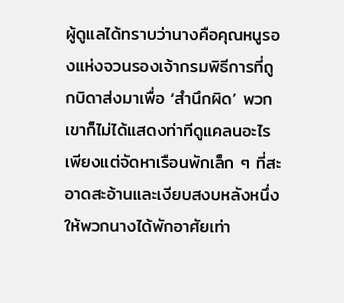ผู้ดูแลได้ทราบว่านางคือคุณหนูรองแห่งจวนรองเจ้ากรมพิธีการที่ถูกบิดาส่งมาเพื่อ ‘สำนึกผิด’ พวกเขาก็ไม่ได้แสดงท่าทีดูแคลนอะไร เพียงแต่จัดหาเรือนพักเล็ก ๆ ที่สะอาดสะอ้านและเงียบสงบหลังหนึ่งให้พวกนางได้พักอาศัยเท่า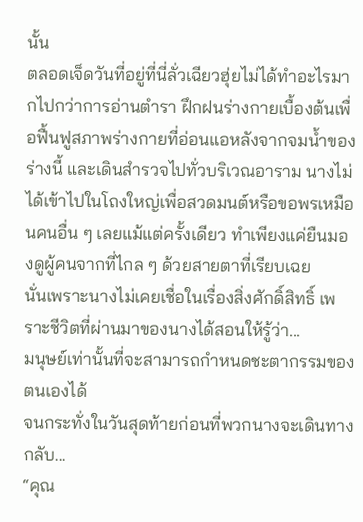นั้น
ตลอดเจ็ดวันที่อยู่ที่นี่ลั่วเฉียวฮุ่ยไม่ได้ทำอะไรมากไปกว่าการอ่านตำรา ฝึกฝนร่างกายเบื้องต้นเพื่อฟื้นฟูสภาพร่างกายที่อ่อนแอหลังจากจมน้ำของร่างนี้ และเดินสำรวจไปทั่วบริเวณอาราม นางไม่ได้เข้าไปในโถงใหญ่เพื่อสวดมนต์หรือขอพรเหมือนคนอื่น ๆ เลยแม้แต่ครั้งเดียว ทำเพียงแค่ยืนมองดูผู้คนจากที่ไกล ๆ ด้วยสายตาที่เรียบเฉย
นั่นเพราะนางไม่เคยเชื่อในเรื่องสิ่งศักดิ์สิทธิ์ เพราะชีวิตที่ผ่านมาของนางได้สอนให้รู้ว่า...
มนุษย์เท่านั้นที่จะสามารถกำหนดชะตากรรมของตนเองได้
จนกระทั่งในวันสุดท้ายก่อนที่พวกนางจะเดินทางกลับ...
“คุณ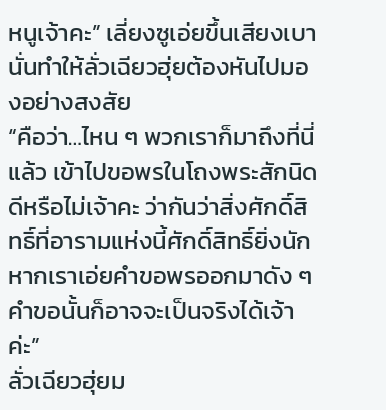หนูเจ้าคะ” เลี่ยงซูเอ่ยขึ้นเสียงเบานั่นทำให้ลั่วเฉียวฮุ่ยต้องหันไปมองอย่างสงสัย
“คือว่า…ไหน ๆ พวกเราก็มาถึงที่นี่แล้ว เข้าไปขอพรในโถงพระสักนิดดีหรือไม่เจ้าคะ ว่ากันว่าสิ่งศักดิ์สิทธิ์ที่อารามแห่งนี้ศักดิ์สิทธิ์ยิ่งนัก หากเราเอ่ยคำขอพรออกมาดัง ๆ คำขอนั้นก็อาจจะเป็นจริงได้เจ้าค่ะ”
ลั่วเฉียวฮุ่ยม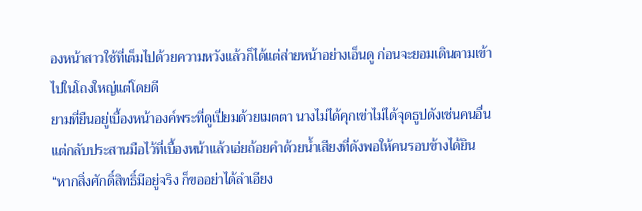องหน้าสาวใช้ที่เต็มไปด้วยความหวังแล้วก็ได้แต่ส่ายหน้าอย่างเอ็นดู ก่อนจะยอมเดินตามเข้าไปในโถงใหญ่แต่โดยดี
ยามที่ยืนอยู่เบื้องหน้าองค์พระที่ดูเปี่ยมด้วยเมตตา นางไม่ได้คุกเข่าไม่ได้จุดธูปดังเช่นคนอื่น แต่กลับประสานมือไว้ที่เบื้องหน้าแล้วเอ่ยถ้อยคำด้วยน้ำเสียงที่ดังพอให้คนรอบข้างได้ยิน
“หากสิ่งศักดิ์สิทธิ์มีอยู่จริง ก็ขออย่าได้ลำเอียง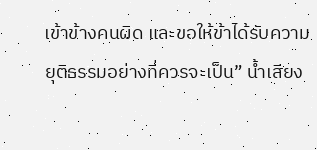เข้าข้างคนผิด และขอให้ข้าได้รับความยุติธรรมอย่างที่ควรจะเป็น” น้ำเสียง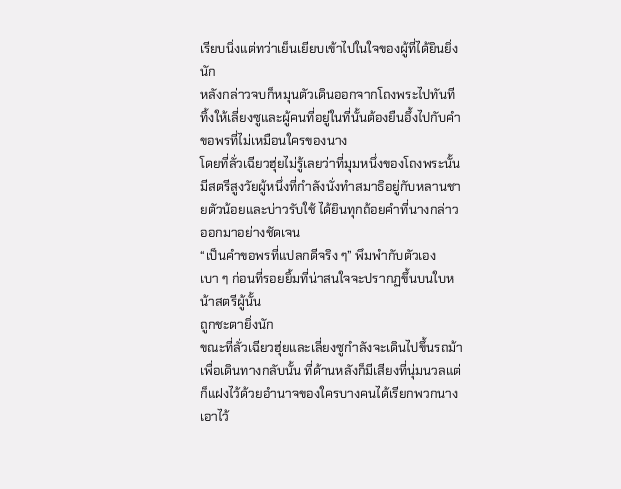เรียบนิ่งแต่ทว่าเย็นเยียบเข้าไปในใจของผู้ที่ได้ยินยิ่งนัก
หลังกล่าวจบก็หมุนตัวเดินออกจากโถงพระไปทันที ทิ้งให้เลี่ยงซูและผู้คนที่อยู่ในที่นั้นต้องยืนอึ้งไปกับคำขอพรที่ไม่เหมือนใครของนาง
โดยที่ลั่วเฉียวฮุ่ยไม่รู้เลยว่าที่มุมหนึ่งของโถงพระนั้น มีสตรีสูงวัยผู้หนึ่งที่กำลังนั่งทำสมาธิอยู่กับหลานชายตัวน้อยและบ่าวรับใช้ ได้ยินทุกถ้อยคำที่นางกล่าวออกมาอย่างชัดเจน
“เป็นคำขอพรที่แปลกดีจริง ๆ” พึมพำกับตัวเองเบา ๆ ก่อนที่รอยยิ้มที่น่าสนใจจะปรากฏขึ้นบนใบหน้าสตรีผู้นั้น
ถูกชะตายิ่งนัก
ขณะที่ลั่วเฉียวฮุ่ยและเลี่ยงซูกำลังจะเดินไปขึ้นรถม้าเพื่อเดินทางกลับนั้น ที่ด้านหลังก็มีเสียงที่นุ่มนวลแต่ก็แฝงไว้ด้วยอำนาจของใครบางคนได้เรียกพวกนางเอาไว้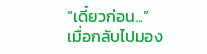“เดี๋ยวก่อน...”
เมื่อกลับไปมอง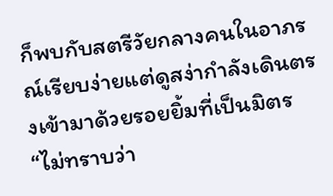ก็พบกับสตรีวัยกลางคนในอาภรณ์เรียบง่ายแต่ดูสง่ากำลังเดินตรงเข้ามาด้วยรอยยิ้มที่เป็นมิตร
“ไม่ทราบว่า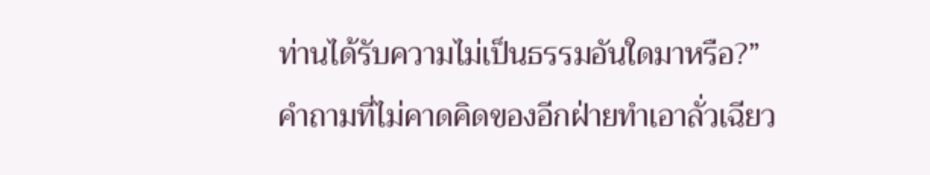ท่านได้รับความไม่เป็นธรรมอันใดมาหรือ?”
คำถามที่ไม่คาดคิดของอีกฝ่ายทำเอาลั่วเฉียว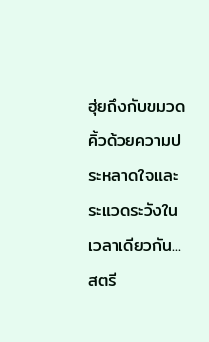ฮุ่ยถึงกับขมวดคิ้วด้วยความประหลาดใจและระแวดระวังในเวลาเดียวกัน...
สตรี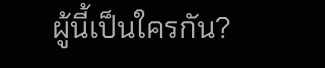ผู้นี้เป็นใครกัน?